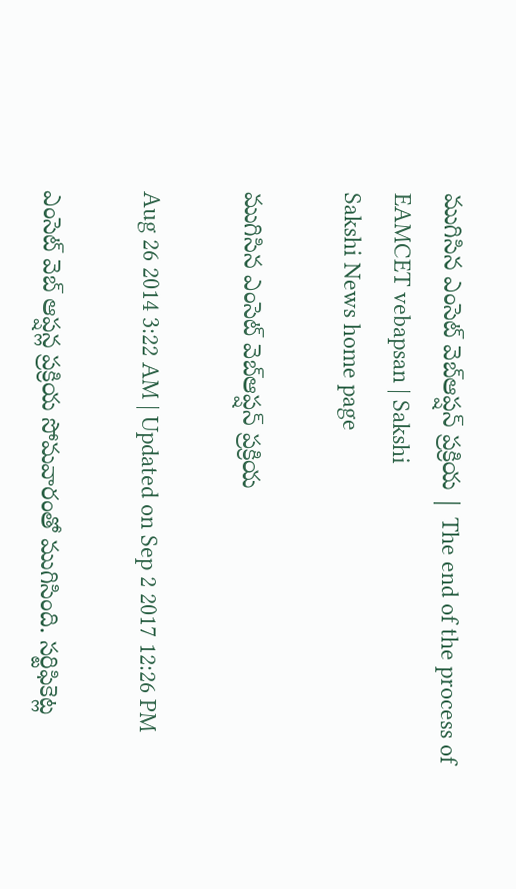ముగిసిన ఎంసెట్ వెబ్‌ఆప్షన్ ప్రక్రియ | The end of the process of EAMCET vebapsan | Sakshi
Sakshi News home page

ముగిసిన ఎంసెట్ వెబ్‌ఆప్షన్ ప్రక్రియ

Aug 26 2014 3:22 AM | Updated on Sep 2 2017 12:26 PM

ఎంసెట్ వెబ్ ఆప్షన్ల ప్రక్రియ సోమవారంతో ముగిసింది. సర్టిఫికెట్ల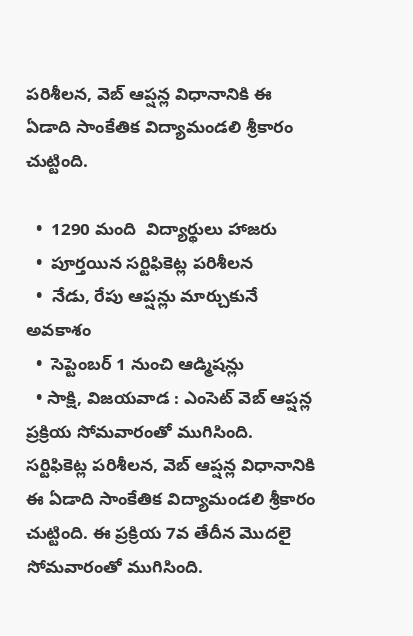పరిశీలన, వెబ్ ఆప్షన్ల విధానానికి ఈ ఏడాది సాంకేతిక విద్యామండలి శ్రీకారం చుట్టింది.

  •  1290 మంది  విద్యార్థులు హాజరు
  •  పూర్తయిన సర్టిఫికెట్ల పరిశీలన
  •  నేడు, రేపు ఆప్షన్లు మార్చుకునే అవకాశం
  •  సెప్టెంబర్ 1 నుంచి ఆడ్మిషన్లు
  • సాక్షి, విజయవాడ : ఎంసెట్ వెబ్ ఆప్షన్ల  ప్రక్రియ సోమవారంతో ముగిసింది.   సర్టిఫికెట్ల పరిశీలన, వెబ్ ఆప్షన్ల విధానానికి  ఈ ఏడాది సాంకేతిక విద్యామండలి శ్రీకారం చుట్టింది. ఈ ప్రక్రియ 7వ తేదీన మొదలై సోమవారంతో ముగిసింది.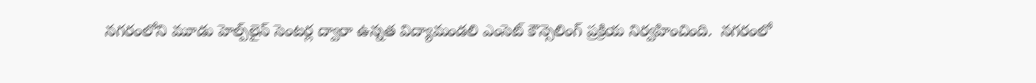నగరంలోని మూడు హెల్ప్‌లైన్ సెంటర్ల ద్వారా ఉన్నత విద్యామండలి ఎంసెట్ కౌన్సెలింగ్ ప్రక్రియ నిర్వహించింది.  నగరంలో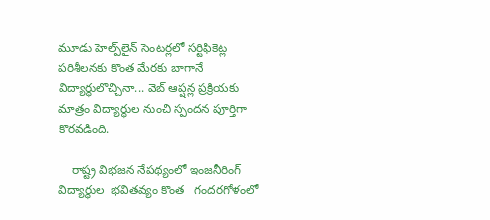మూడు హెల్ప్‌లైన్ సెంటర్లలో సర్టిఫికెట్ల పరిశీలనకు కొంత మేరకు బాగానే విద్యార్థులొచ్చినా... వెబ్ ఆప్షన్ల ప్రక్రియకు మాత్రం విద్యార్థుల నుంచి స్పందన పూర్తిగా కొరవడింది.

    రాష్ట్ర విభజన నేపథ్యంలో ఇంజనీరింగ్ విద్యార్థుల  భవితవ్యం కొంత   గందరగోళంలో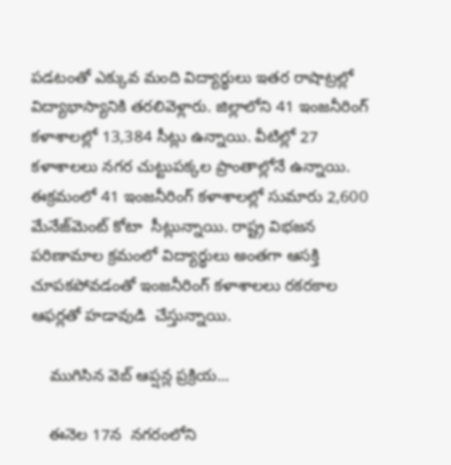పడటంతో ఎక్కువ మంది విద్యార్థులు ఇతర రాషాట్రల్లో విద్యాభాస్యానికి తరలివెళ్లారు. జిల్లాలోని 41 ఇంజనీరింగ్ కళాశాలల్లో 13,384 సీట్లు ఉన్నాయి. వీటిల్లో 27 కళాశాలలు నగర చుట్టుపక్కల ప్రాంతాల్లోనే ఉన్నాయి. ఈక్రమంలో 41 ఇంజనీరింగ్ కళాశాలల్లో సుమారు 2,600 మేనేజ్‌మెంట్ కోటా  సీట్లున్నాయి. రాష్ట్ర విభజన పరిణామాల క్రమంలో విద్యార్థులు అంతగా ఆసక్తి చూపకపోవడంతో ఇంజనీరింగ్ కళాశాలలు రకరకాల ఆఫర్లతో హడావుడి  చేస్తున్నాయి.

    ముగిసిన వెబ్ ఆప్షన్ల ప్రక్రియ...

    ఈనెల 17న  నగరంలోని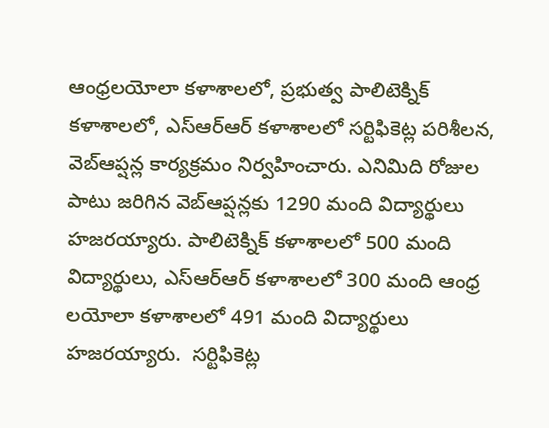ఆంధ్రలయోలా కళాశాలలో, ప్రభుత్వ పాలిటెక్నిక్ కళాశాలలో, ఎస్‌ఆర్‌ఆర్ కళాశాలలో సర్టిఫికెట్ల పరిశీలన, వెబ్‌ఆప్షన్ల కార్యక్రమం నిర్వహించారు. ఎనిమిది రోజుల పాటు జరిగిన వెబ్‌ఆప్షన్లకు 1290 మంది విద్యార్థులు హజరయ్యారు. పాలిటెక్నిక్ కళాశాలలో 500 మంది విద్యార్థులు, ఎస్‌ఆర్‌ఆర్ కళాశాలలో 300 మంది ఆంధ్ర లయోలా కళాశాలలో 491 మంది విద్యార్థులు హజరయ్యారు.  సర్టిఫికెట్ల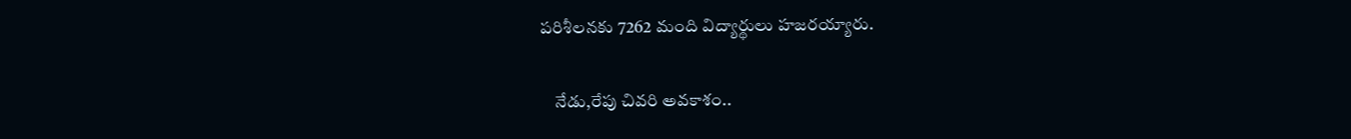పరిశీలనకు 7262 మంది విద్యార్థులు హజరయ్యారు.

    నేడు,రేపు చివరి అవకాశం..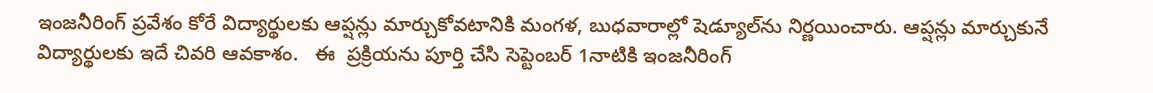ఇంజనీరింగ్ ప్రవేశం కోరే విద్యార్థులకు ఆప్షన్లు మార్చుకోవటానికి మంగళ, బుధవారాల్లో షెడ్యూల్‌ను నిర్ణయించారు. ఆప్షన్లు మార్చుకునే విద్యార్థులకు ఇదే చివరి ఆవకాశం.   ఈ  ప్రక్రియను పూర్తి చేసి సెప్టెంబర్ 1నాటికి ఇంజనీరింగ్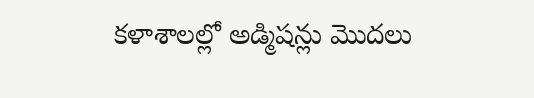కళాశాలల్లో అడ్మిషన్లు మొదలు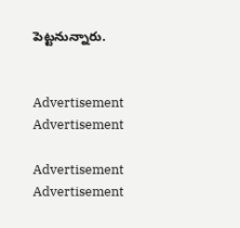పెట్టనున్నారు.


Advertisement
Advertisement

Advertisement
Advertisement